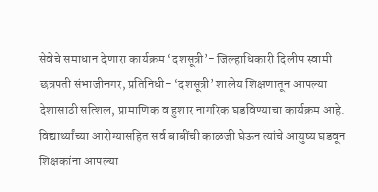सेवेचे समाधान देणारा कार्यक्रम ‘दशसूत्री’- जिल्हाधिकारी दिलीप स्वामी
छत्रपती संभाजीनगर, प्रतिनिधी- ‘दशसूत्री’ शालेय शिक्षणातून आपल्या देशासाठी सत्शिल, प्रामाणिक व हुशार नागरिक घडविण्याचा कार्यक्रम आहे. विद्यार्थ्यांच्या आरोग्यासहित सर्व बाबींची काळजी घेऊन त्यांचे आयुष्य घडवून शिक्षकांना आपल्या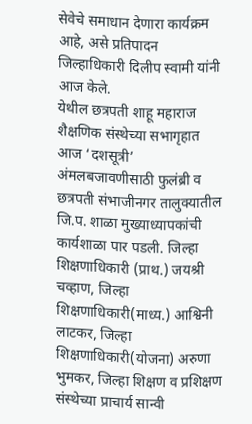सेवेचे समाधान देणारा कार्यक्रम आहे, असे प्रतिपादन जिल्हाधिकारी दिलीप स्वामी यांनी आज केले.
येथील छत्रपती शाहू महाराज शैक्षणिक संस्थेच्या सभागृहात आज ‘दशसूत्री’ अंमलबजावणीसाठी फुलंब्री व छत्रपती संभाजीनगर तालुक्यातील जि.प. शाळा मुख्याध्यापकांची कार्यशाळा पार पडली. जिल्हा शिक्षणाधिकारी (प्राथ.) जयश्री चव्हाण, जिल्हा शिक्षणाधिकारी(माध्य.) आश्विनी लाटकर, जिल्हा शिक्षणाधिकारी(योजना) अरुणा भुमकर, जिल्हा शिक्षण व प्रशिक्षण संस्थेच्या प्राचार्य सान्वी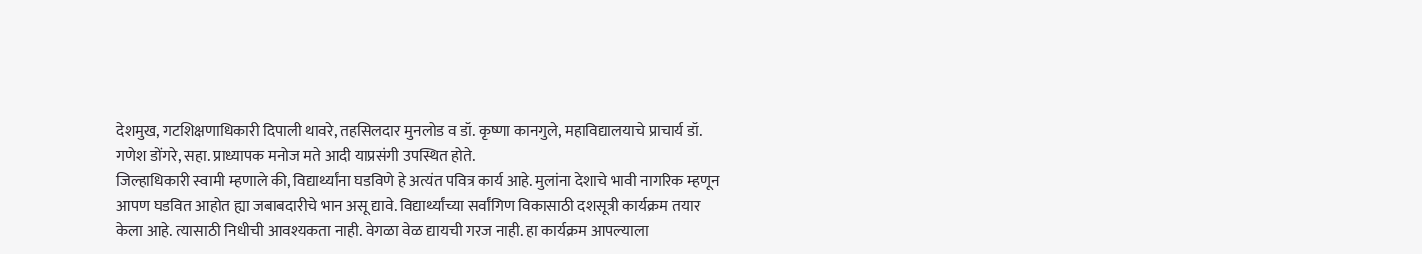देशमुख, गटशिक्षणाधिकारी दिपाली थावरे, तहसिलदार मुनलोड व डॉ. कृष्णा कानगुले, महाविद्यालयाचे प्राचार्य डॉ. गणेश डोंगरे, सहा. प्राध्यापक मनोज मते आदी याप्रसंगी उपस्थित होते.
जिल्हाधिकारी स्वामी म्हणाले की, विद्यार्थ्यांना घडविणे हे अत्यंत पवित्र कार्य आहे. मुलांना देशाचे भावी नागरिक म्हणून आपण घडवित आहोत ह्या जबाबदारीचे भान असू द्यावे. विद्यार्थ्यांच्या सर्वांगिण विकासाठी दशसूत्री कार्यक्रम तयार केला आहे. त्यासाठी निधीची आवश्यकता नाही. वेगळा वेळ द्यायची गरज नाही. हा कार्यक्रम आपल्याला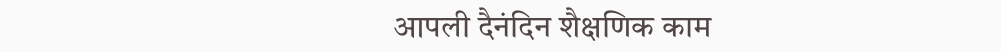आपली दैनंदिन शैक्षणिक काम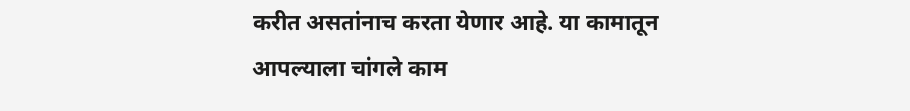करीत असतांनाच करता येणार आहे. या कामातून आपल्याला चांगले काम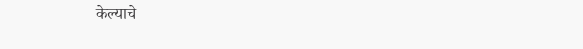केल्याचे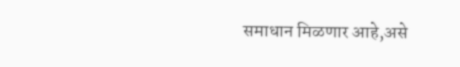समाधान मिळणार आहे,असे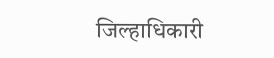जिल्हाधिकारी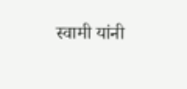स्वामी यांनी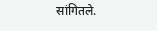सांगितले.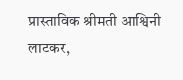प्रास्ताविक श्रीमती आश्विनी लाटकर,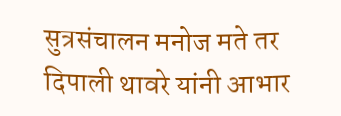सुत्रसंचालन मनोज मते तर दिपाली थावरे यांनी आभार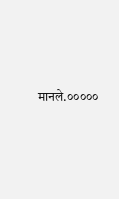मानले.०००००